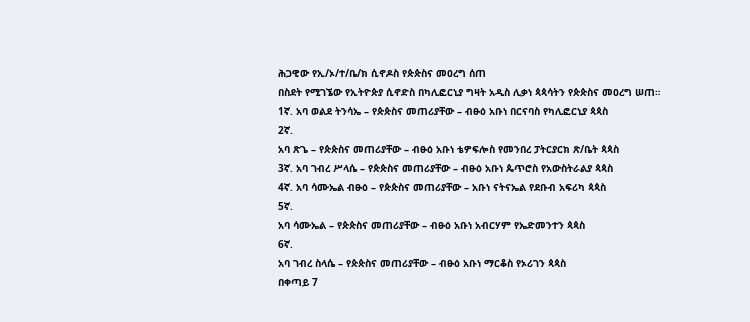ሕጋዊው የኢ/ኦ/ተ/ቤ/ክ ሲኖዶስ የጵጵስና መዐረግ ሰጠ
በስደት የሚገኜው የኢትዮጵያ ሲኖድስ በካሊፎርኒያ ግዛት አዲስ ሊቃነ ጳጳሳትን የጵጵስና መዐረግ ሠጠ።
1ኛ. አባ ወልደ ትንሳኤ – የጵጵስና መጠሪያቸው – ብፁዕ አቡነ በርናባስ የካሊፎርኒያ ጳጳስ
2ኛ.
አባ ጽጌ – የጵጵስና መጠሪያቸው – ብፁዕ አቡነ ቴዎፍሎስ የመንበረ ፓትርያርክ ጽ/ቤት ጳጳስ
3ኛ. አባ ገብረ ሥላሴ – የጵጵስና መጠሪያቸው – ብፁዕ አቡነ ጴጥሮስ የአውስትራልያ ጳጳስ
4ኛ. አባ ሳሙኤል ብፁዕ – የጵጵስና መጠሪያቸው – አቡነ ናትናኤል የደቡብ አፍሪካ ጳጳስ
5ኛ.
አባ ሳሙኤል – የጵጵስና መጠሪያቸው – ብፁዕ አቡነ አብርሃም የኤድመንተን ጳጳስ
6ኛ.
አባ ገብረ ስላሴ – የጵጵስና መጠሪያቸው – ብፁዕ አቡነ ማርቆስ የኦሪገን ጳጳስ
በቀጣይ 7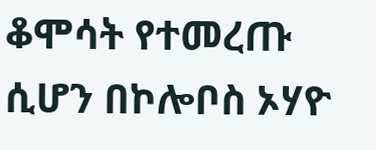ቆሞሳት የተመረጡ ሲሆን በኮሎቦስ ኦሃዮ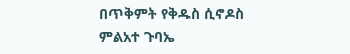በጥቅምት የቅዱስ ሲኖዶስ ምልአተ ጉባኤ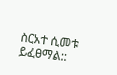ስርአተ ሲመቱ ይፈፀማል::